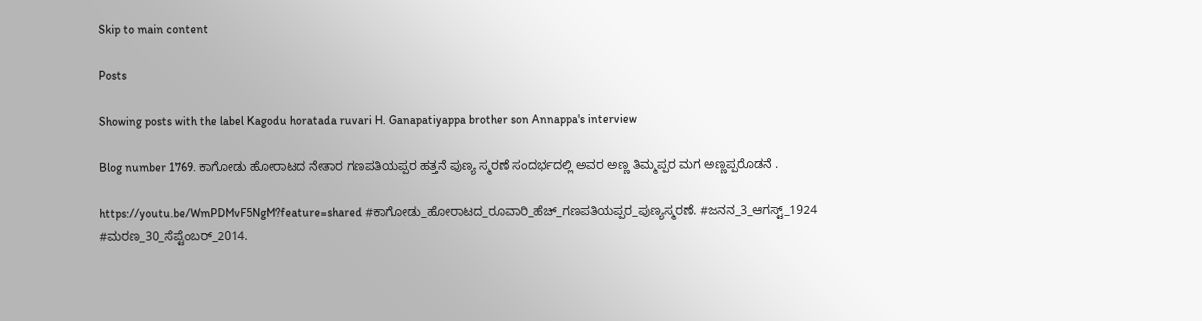Skip to main content

Posts

Showing posts with the label Kagodu horatada ruvari H. Ganapatiyappa brother son Annappa's interview

Blog number 1769. ಕಾಗೋಡು ಹೋರಾಟದ ನೇತಾರ ಗಣಪತಿಯಪ್ಪರ ಹತ್ತನೆ ಪುಣ್ಯ ಸ್ಮರಣೆ ಸಂದರ್ಭದಲ್ಲಿ ಅವರ ಅಣ್ಣ ತಿಮ್ಮಪ್ಪರ ಮಗ ಅಣ್ಣಪ್ಪರೊಡನೆ .

https://youtu.be/WmPDMvF5NgM?feature=shared #ಕಾಗೋಡು_ಹೋರಾಟದ_ರೂವಾರಿ_ಹೆಚ್_ಗಣಪತಿಯಪ್ಪರ_ಪುಣ್ಯಸ್ಮರಣೆ. #ಜನನ_3_ಆಗಸ್ಟ್_1924 #ಮರಣ_30_ಸೆಪ್ಟೆಂಬರ್_2014.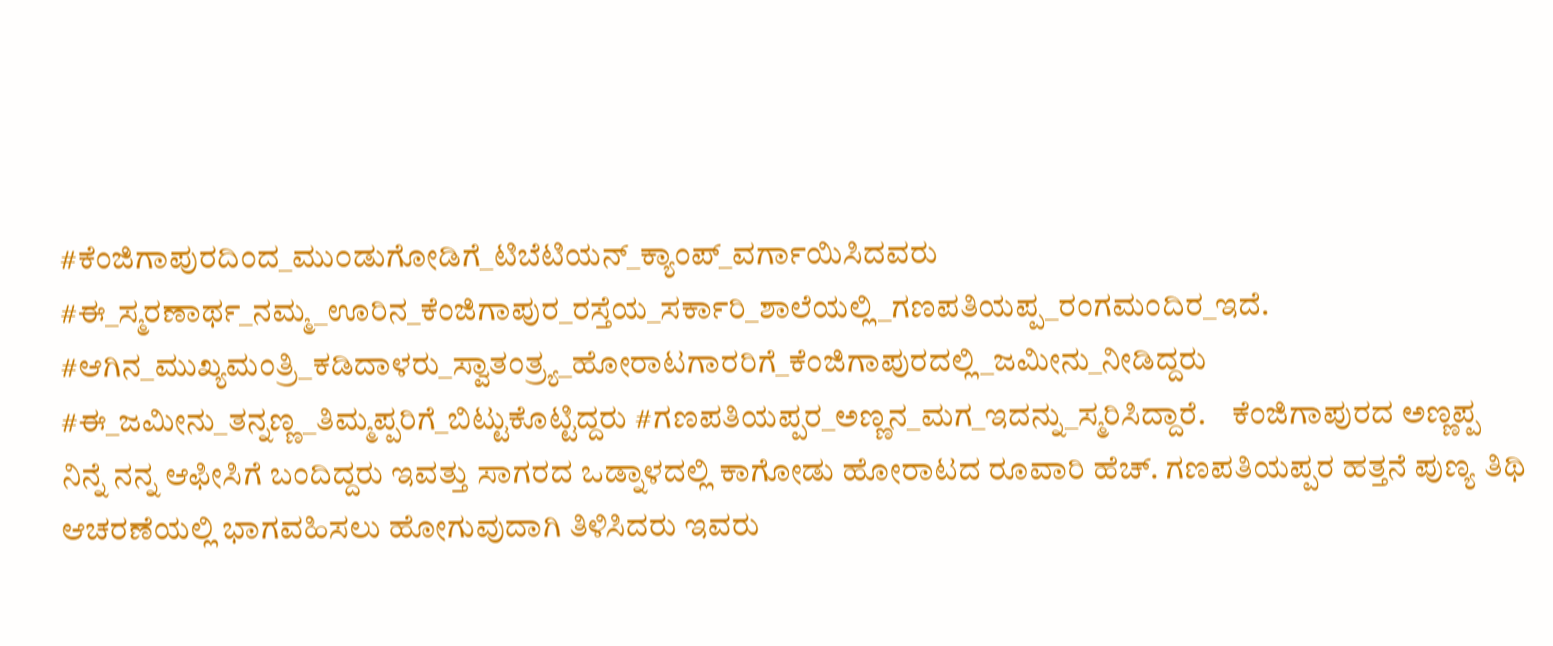#ಕೆಂಜಿಗಾಪುರದಿಂದ_ಮು೦ಡುಗೋಡಿಗೆ_ಟಿಬೆಟಿಯನ್_ಕ್ಯಾಂಪ್_ವರ್ಗಾಯಿಸಿದವರು #ಈ_ಸ್ಮರಣಾರ್ಥ_ನಮ್ಮ_ಊರಿನ_ಕೆಂಜಿಗಾಪುರ_ರಸ್ತೆಯ_ಸರ್ಕಾರಿ_ಶಾಲೆಯಲ್ಲಿ_ಗಣಪತಿಯಪ್ಪ_ರಂಗಮಂದಿರ_ಇದೆ. #ಆಗಿನ_ಮುಖ್ಯಮಂತ್ರಿ_ಕಡಿದಾಳರು_ಸ್ವಾತಂತ್ರ್ಯ_ಹೋರಾಟಗಾರರಿಗೆ_ಕೆಂಜಿಗಾಪುರದಲ್ಲಿ_ಜಮೀನು_ನೀಡಿದ್ದರು #ಈ_ಜಮೀನು_ತನ್ನಣ್ಣ_ತಿಮ್ಮಪ್ಪರಿಗೆ_ಬಿಟ್ಟುಕೊಟ್ಟಿದ್ದರು #ಗಣಪತಿಯಪ್ಪರ_ಅಣ್ಣನ_ಮಗ_ಇದನ್ನು_ಸ್ಮರಿಸಿದ್ದಾರೆ.    ಕೆಂಜಿಗಾಪುರದ ಅಣ್ಣಪ್ಪ ನಿನ್ನೆ ನನ್ನ ಆಫೀಸಿಗೆ ಬಂದಿದ್ದರು ಇವತ್ತು ಸಾಗರದ ಒಡ್ನಾಳದಲ್ಲಿ ಕಾಗೋಡು ಹೋರಾಟದ ರೂವಾರಿ ಹೆಚ್. ಗಣಪತಿಯಪ್ಪರ ಹತ್ತನೆ ಪುಣ್ಯ ತಿಥಿ ಆಚರಣೆಯಲ್ಲಿ ಭಾಗವಹಿಸಲು ಹೋಗುವುದಾಗಿ ತಿಳಿಸಿದರು ಇವರು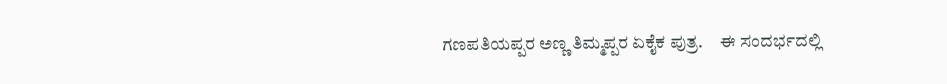ಗಣಪತಿಯಪ್ಪರ ಅಣ್ಣ ತಿಮ್ಮಪ್ಪರ ಏಕೈಕ ಪುತ್ರ.     ಈ ಸಂದರ್ಭದಲ್ಲಿ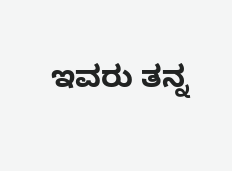ಇವರು ತನ್ನ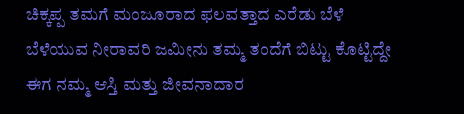ಚಿಕ್ಕಪ್ಪ ತಮಗೆ ಮಂಜೂರಾದ ಫಲವತ್ತಾದ ಎರೆಡು ಬೆಳೆ ಬೆಳೆಯುವ ನೀರಾವರಿ ಜಮೀನು ತಮ್ಮ ತಂದೆಗೆ ಬಿಟ್ಟು ಕೊಟ್ಟಿದ್ದೇ ಈಗ ನಮ್ಮ ಆಸ್ತಿ ಮತ್ತು ಜೀವನಾದಾರ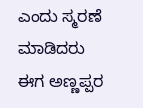ಎಂದು ಸ್ಮರಣೆ ಮಾಡಿದರು ಈಗ ಅಣ್ಣಪ್ಪರ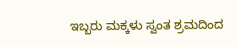ಇಬ್ಬರು ಮಕ್ಕಳು ಸ್ವಂತ ಶ್ರಮದಿಂದ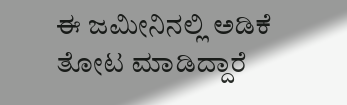ಈ ಜಮೀನಿನಲ್ಲಿ ಅಡಿಕೆ ತೋಟ ಮಾಡಿದ್ದಾರೆ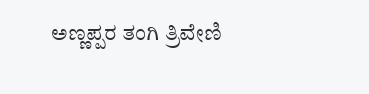ಅಣ್ಣಪ್ಪರ ತಂಗಿ ತ್ರಿವೇಣಿ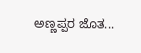ಅಣ್ಣಪ್ಪರ ಜೊತ...